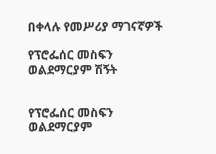በቀላሉ የመሥሪያ ማገናኛዎች

የፕሮፌሰር መስፍን ወልደማርያም ሽኝት


የፕሮፌሰር መስፍን ወልደማርያም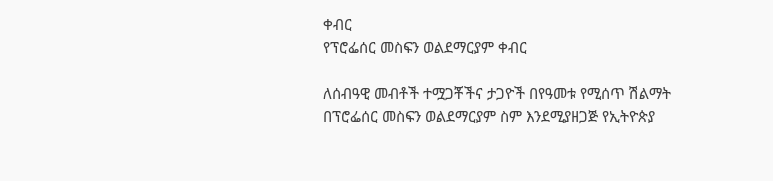ቀብር
የፕሮፌሰር መስፍን ወልደማርያም ቀብር

ለሰብዓዊ መብቶች ተሟጋቾችና ታጋዮች በየዓመቱ የሚሰጥ ሽልማት በፕሮፌሰር መስፍን ወልደማርያም ስም እንደሚያዘጋጅ የኢትዮጵያ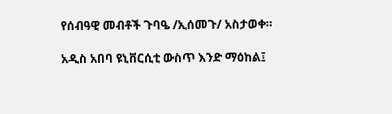የሰብዓዊ መብቶች ጉባዔ /ኢሰመጉ/ አስታወቀ።

አዲስ አበባ ዩኒቨርሲቲ ውስጥ እንድ ማዕከል፤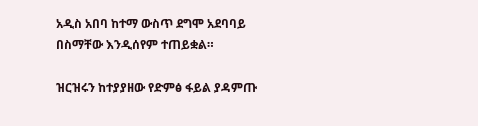አዲስ አበባ ከተማ ውስጥ ደግሞ አደባባይ በስማቸው እንዲሰየም ተጠይቋል።

ዝርዝሩን ከተያያዘው የድምፅ ፋይል ያዳምጡ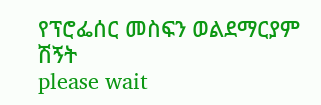የፕሮፌሰር መስፍን ወልደማርያም ሽኝት
please wait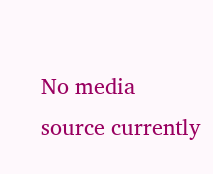No media source currently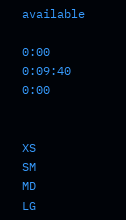available

0:00 0:09:40 0:00


XS
SM
MD
LG